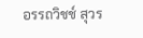อรรถวิชช์ สุวร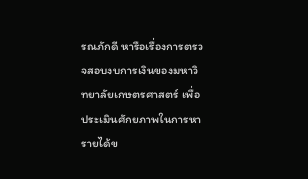รณภักดี หารือเรื่องการตรวจสอบงบการเงินของมหาวิทยาลัยเกษตรศาสตร์ เพื่อประเมินศักยภาพในการหารายได้ข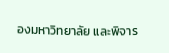องมหาวิทยาลัย และพิจาร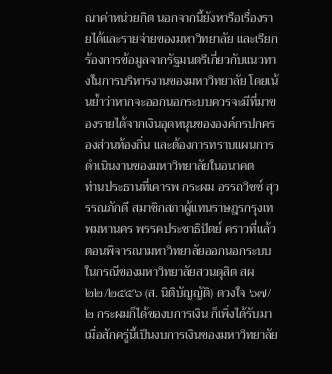ณาค่าหน่วยกิต นอกจากนี้ยังหารือเรื่องรายได้และรายจ่ายของมหาวิทยาลัย และเรียกร้องการข้อมูลจากรัฐมนตรีเกี่ยวกับแนวทางในการบริหารงานของมหาวิทยาลัย โดยเน้นย้ำว่าหากจะออกนอกระบบควรจะมีที่มาของรายได้จากเงินอุดหนุนขององค์กรปกครองส่วนท้องถิ่น และต้องการทราบแผนการดำเนินงานของมหาวิทยาลัยในอนาคต
ท่านประธานที่เคารพ กระผม อรรถวิชช์ สุวรรณภักดี สมาชิกสภาผู้แทนราษฎรกรุงเทพมหานคร พรรคประชาธิปัตย์ คราวที่แล้วตอนพิจารณามหาวิทยาลัยออกนอกระบบในกรณีของมหาวิทยาลัยสวนดุสิต สผ ๒๒/๒๕๕๖ (ส. นิติบัญญัติ) ดวงใจ ๖๗/๒ กระผมก็ได้ของบการเงิน ก็เพิ่งได้รับมาเมื่อสักครู่นี้เป็นงบการเงินของมหาวิทยาลัย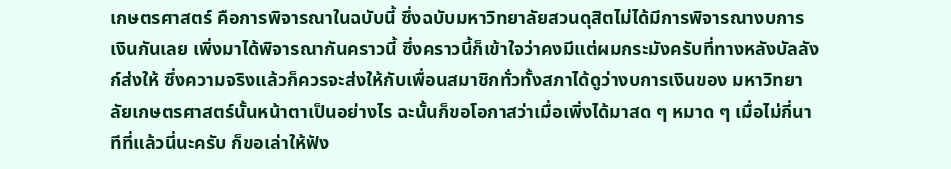เกษตรศาสตร์ คือการพิจารณาในฉบับนี้ ซึ่งฉบับมหาวิทยาลัยสวนดุสิตไม่ได้มีการพิจารณางบการเงินกันเลย เพิ่งมาได้พิจารณากันคราวนี้ ซึ่งคราวนี้ก็เข้าใจว่าคงมีแต่ผมกระมังครับที่ทางหลังบัลลังก์ส่งให้ ซึ่งความจริงแล้วก็ควรจะส่งให้กับเพื่อนสมาชิกทั่วทั้งสภาได้ดูว่างบการเงินของ มหาวิทยาลัยเกษตรศาสตร์นั้นหน้าตาเป็นอย่างไร ฉะนั้นก็ขอโอกาสว่าเมื่อเพิ่งได้มาสด ๆ หมาด ๆ เมื่อไม่กี่นาทีที่แล้วนี่นะครับ ก็ขอเล่าให้ฟัง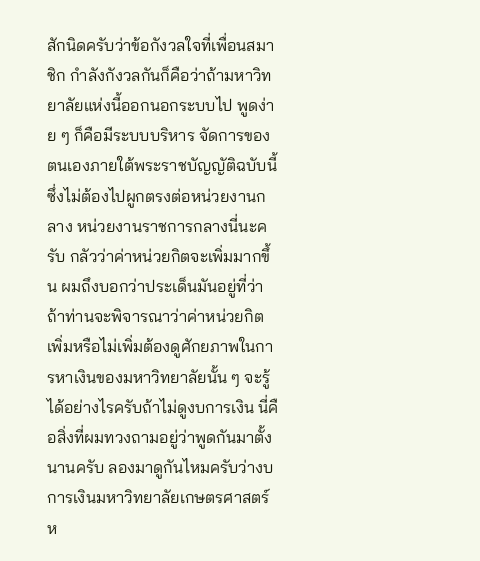สักนิดครับว่าข้อกังวลใจที่เพื่อนสมาชิก กําลังกังวลกันก็คือว่าถ้ามหาวิทยาลัยแห่งนี้ออกนอกระบบไป พูดง่าย ๆ ก็คือมีระบบบริหาร จัดการของตนเองภายใต้พระราชบัญญัติฉบับนี้ ซึ่งไม่ต้องไปผูกตรงต่อหน่วยงานกลาง หน่วยงานราชการกลางนี่นะครับ กลัวว่าค่าหน่วยกิตจะเพิ่มมากขึ้น ผมถึงบอกว่าประเด็นมันอยู่ที่ว่า ถ้าท่านจะพิจารณาว่าค่าหน่วยกิตเพิ่มหรือไม่เพิ่มต้องดูศักยภาพในการหาเงินของมหาวิทยาลัยนั้น ๆ จะรู้ได้อย่างไรครับถ้าไม่ดูงบการเงิน นี่คือสิ่งที่ผมทวงถามอยู่ว่าพูดกันมาตั้งนานครับ ลองมาดูกันไหมครับว่างบการเงินมหาวิทยาลัยเกษตรศาสตร์ห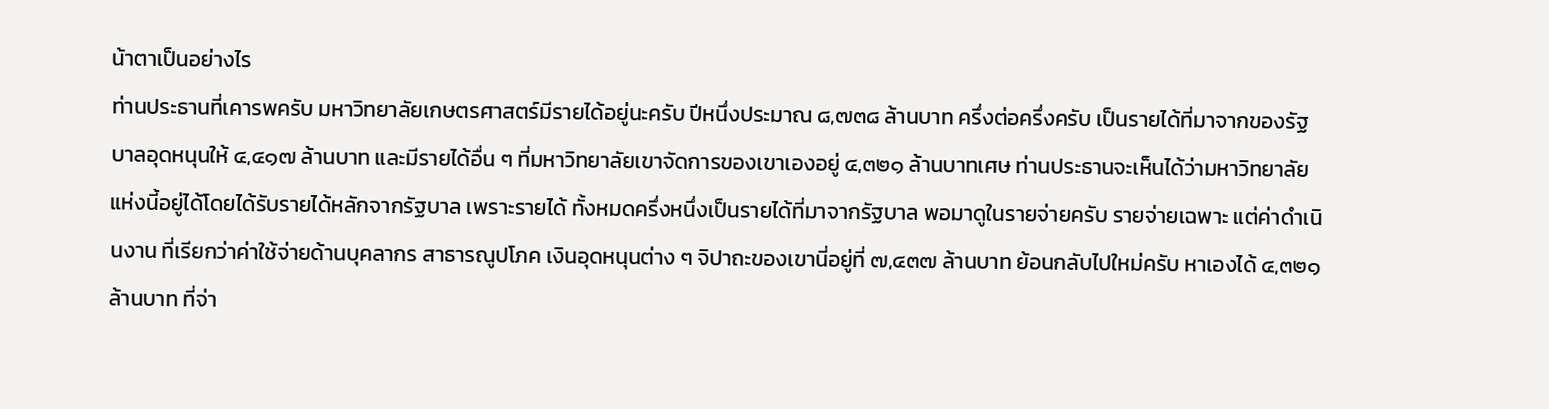น้าตาเป็นอย่างไร
ท่านประธานที่เคารพครับ มหาวิทยาลัยเกษตรศาสตร์มีรายได้อยู่นะครับ ปีหนึ่งประมาณ ๘,๗๓๘ ล้านบาท ครึ่งต่อครึ่งครับ เป็นรายได้ที่มาจากของรัฐบาลอุดหนุนให้ ๔,๔๑๗ ล้านบาท และมีรายได้อื่น ๆ ที่มหาวิทยาลัยเขาจัดการของเขาเองอยู่ ๔,๓๒๑ ล้านบาทเศษ ท่านประธานจะเห็นได้ว่ามหาวิทยาลัยแห่งนี้อยู่ได้โดยได้รับรายได้หลักจากรัฐบาล เพราะรายได้ ทั้งหมดครึ่งหนึ่งเป็นรายได้ที่มาจากรัฐบาล พอมาดูในรายจ่ายครับ รายจ่ายเฉพาะ แต่ค่าดําเนินงาน ที่เรียกว่าค่าใช้จ่ายด้านบุคลากร สาธารณูปโภค เงินอุดหนุนต่าง ๆ จิปาถะของเขานี่อยู่ที่ ๗,๔๓๗ ล้านบาท ย้อนกลับไปใหม่ครับ หาเองได้ ๔,๓๒๑ ล้านบาท ที่จ่า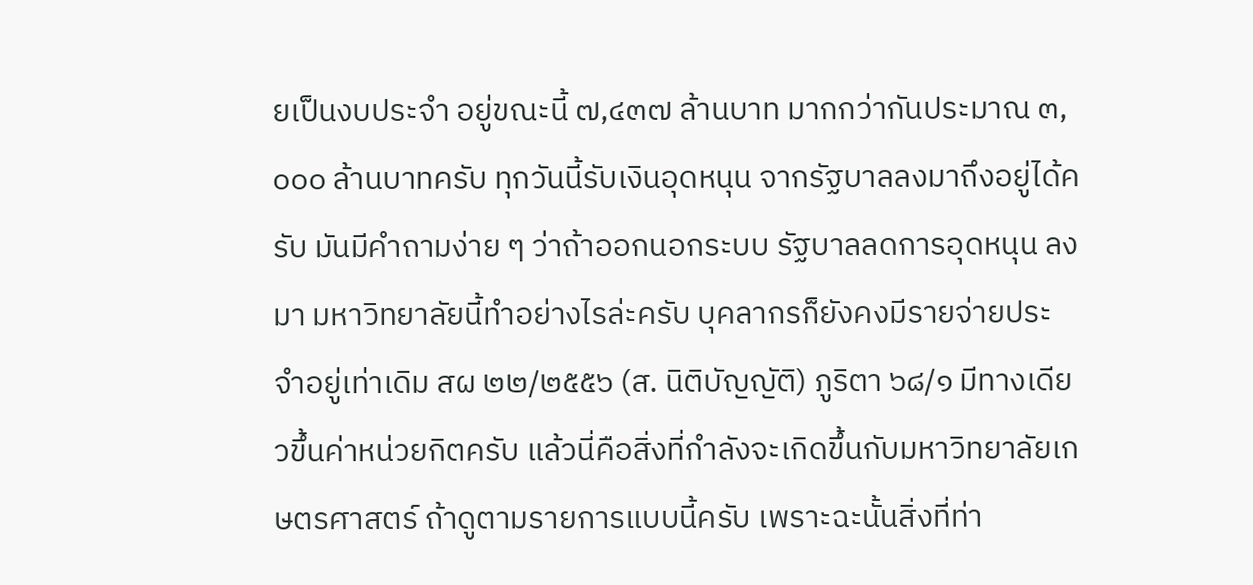ยเป็นงบประจํา อยู่ขณะนี้ ๗,๔๓๗ ล้านบาท มากกว่ากันประมาณ ๓,๐๐๐ ล้านบาทครับ ทุกวันนี้รับเงินอุดหนุน จากรัฐบาลลงมาถึงอยู่ได้ครับ มันมีคําถามง่าย ๆ ว่าถ้าออกนอกระบบ รัฐบาลลดการอุดหนุน ลงมา มหาวิทยาลัยนี้ทําอย่างไรล่ะครับ บุคลากรก็ยังคงมีรายจ่ายประจําอยู่เท่าเดิม สผ ๒๒/๒๕๕๖ (ส. นิติบัญญัติ) ภูริตา ๖๘/๑ มีทางเดียวขึ้นค่าหน่วยกิตครับ แล้วนี่คือสิ่งที่กําลังจะเกิดขึ้นกับมหาวิทยาลัยเกษตรศาสตร์ ถ้าดูตามรายการแบบนี้ครับ เพราะฉะนั้นสิ่งที่ท่า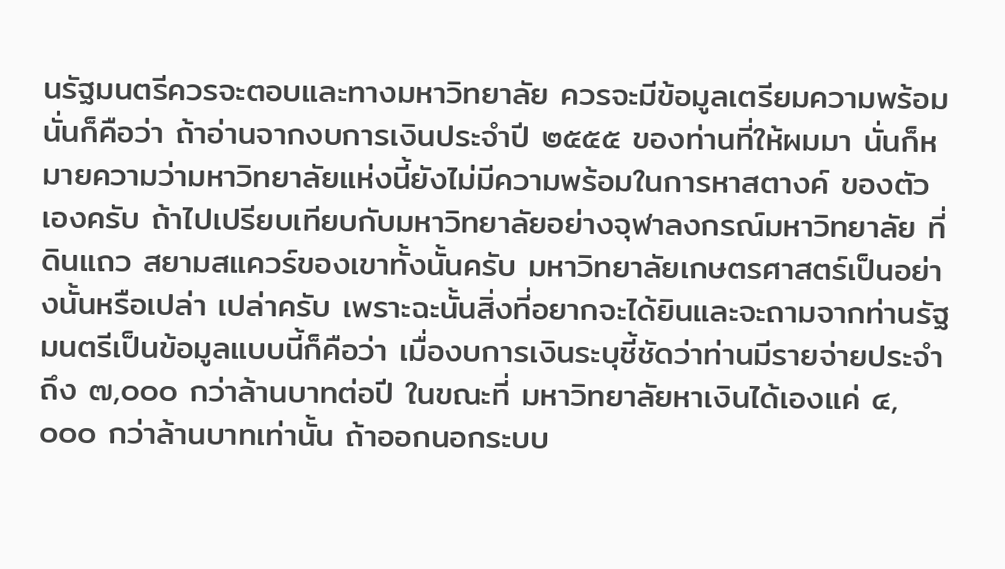นรัฐมนตรีควรจะตอบและทางมหาวิทยาลัย ควรจะมีข้อมูลเตรียมความพร้อมนั่นก็คือว่า ถ้าอ่านจากงบการเงินประจําปี ๒๕๕๕ ของท่านที่ให้ผมมา นั่นก็หมายความว่ามหาวิทยาลัยแห่งนี้ยังไม่มีความพร้อมในการหาสตางค์ ของตัวเองครับ ถ้าไปเปรียบเทียบกับมหาวิทยาลัยอย่างจุฬาลงกรณ์มหาวิทยาลัย ที่ดินแถว สยามสแควร์ของเขาทั้งนั้นครับ มหาวิทยาลัยเกษตรศาสตร์เป็นอย่างนั้นหรือเปล่า เปล่าครับ เพราะฉะนั้นสิ่งที่อยากจะได้ยินและจะถามจากท่านรัฐมนตรีเป็นข้อมูลแบบนี้ก็คือว่า เมื่องบการเงินระบุชี้ชัดว่าท่านมีรายจ่ายประจําถึง ๗,๐๐๐ กว่าล้านบาทต่อปี ในขณะที่ มหาวิทยาลัยหาเงินได้เองแค่ ๔,๐๐๐ กว่าล้านบาทเท่านั้น ถ้าออกนอกระบบ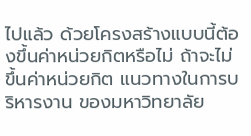ไปแล้ว ด้วยโครงสร้างแบบนี้ต้องขึ้นค่าหน่วยกิตหรือไม่ ถ้าจะไม่ขึ้นค่าหน่วยกิต แนวทางในการบริหารงาน ของมหาวิทยาลัย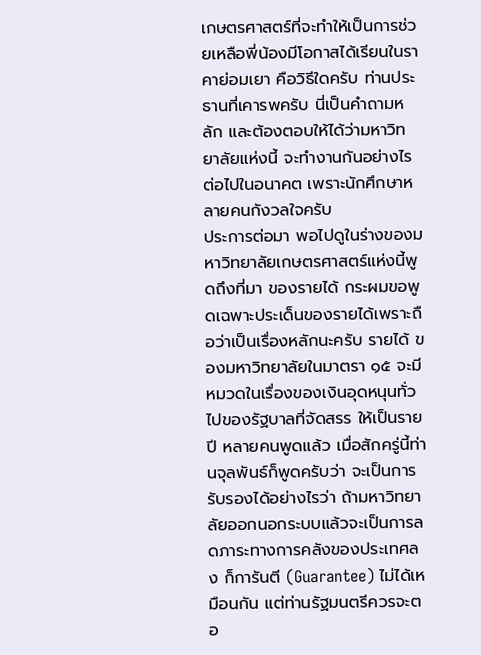เกษตรศาสตร์ที่จะทําให้เป็นการช่วยเหลือพี่น้องมีโอกาสได้เรียนในราคาย่อมเยา คือวิธีใดครับ ท่านประธานที่เคารพครับ นี่เป็นคําถามหลัก และต้องตอบให้ได้ว่ามหาวิทยาลัยแห่งนี้ จะทํางานกันอย่างไรต่อไปในอนาคต เพราะนักศึกษาหลายคนกังวลใจครับ
ประการต่อมา พอไปดูในร่างของมหาวิทยาลัยเกษตรศาสตร์แห่งนี้พูดถึงที่มา ของรายได้ กระผมขอพูดเฉพาะประเด็นของรายได้เพราะถือว่าเป็นเรื่องหลักนะครับ รายได้ ของมหาวิทยาลัยในมาตรา ๑๕ จะมีหมวดในเรื่องของเงินอุดหนุนทั่วไปของรัฐบาลที่จัดสรร ให้เป็นรายปี หลายคนพูดแล้ว เมื่อสักครู่นี้ท่านจุลพันธ์ก็พูดครับว่า จะเป็นการรับรองได้อย่างไรว่า ถ้ามหาวิทยาลัยออกนอกระบบแล้วจะเป็นการลดภาระทางการคลังของประเทศลง ก็การันตี (Guarantee) ไม่ได้เหมือนกัน แต่ท่านรัฐมนตรีควรจะตอ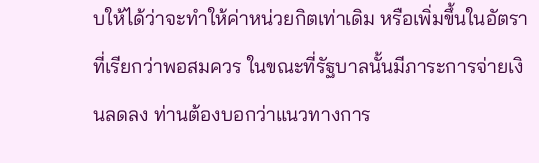บให้ได้ว่าจะทําให้ค่าหน่วยกิตเท่าเดิม หรือเพิ่มขึ้นในอัตราที่เรียกว่าพอสมควร ในขณะที่รัฐบาลนั้นมีภาระการจ่ายเงินลดลง ท่านต้องบอกว่าแนวทางการ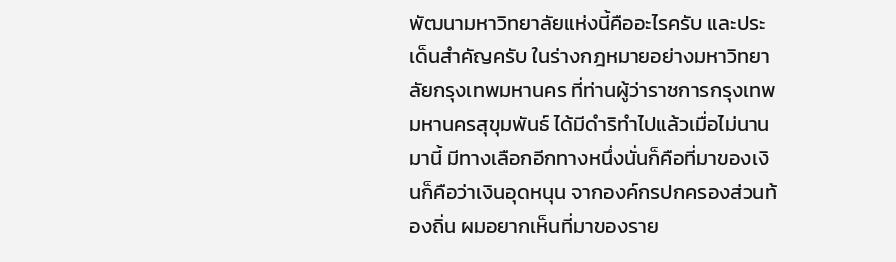พัฒนามหาวิทยาลัยแห่งนี้คืออะไรครับ และประเด็นสําคัญครับ ในร่างกฎหมายอย่างมหาวิทยาลัยกรุงเทพมหานคร ที่ท่านผู้ว่าราชการกรุงเทพมหานครสุขุมพันธ์ ได้มีดําริทําไปแล้วเมื่อไม่นานมานี้ มีทางเลือกอีกทางหนึ่งนั่นก็คือที่มาของเงินก็คือว่าเงินอุดหนุน จากองค์กรปกครองส่วนท้องถิ่น ผมอยากเห็นที่มาของราย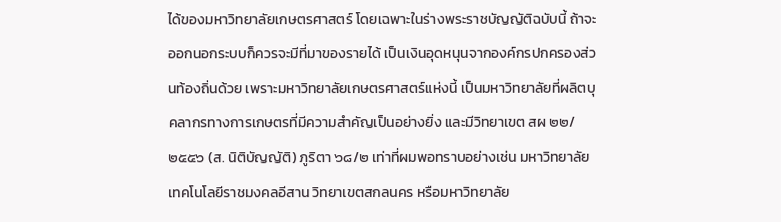ได้ของมหาวิทยาลัยเกษตรศาสตร์ โดยเฉพาะในร่างพระราชบัญญัติฉบับนี้ ถ้าจะออกนอกระบบก็ควรจะมีที่มาของรายได้ เป็นเงินอุดหนุนจากองค์กรปกครองส่วนท้องถิ่นด้วย เพราะมหาวิทยาลัยเกษตรศาสตร์แห่งนี้ เป็นมหาวิทยาลัยที่ผลิตบุคลากรทางการเกษตรที่มีความสําคัญเป็นอย่างยิ่ง และมีวิทยาเขต สผ ๒๒/๒๕๕๖ (ส. นิติบัญญัติ) ภูริตา ๖๘/๒ เท่าที่ผมพอทราบอย่างเช่น มหาวิทยาลัยเทคโนโลยีราชมงคลอีสาน วิทยาเขตสกลนคร หรือมหาวิทยาลัย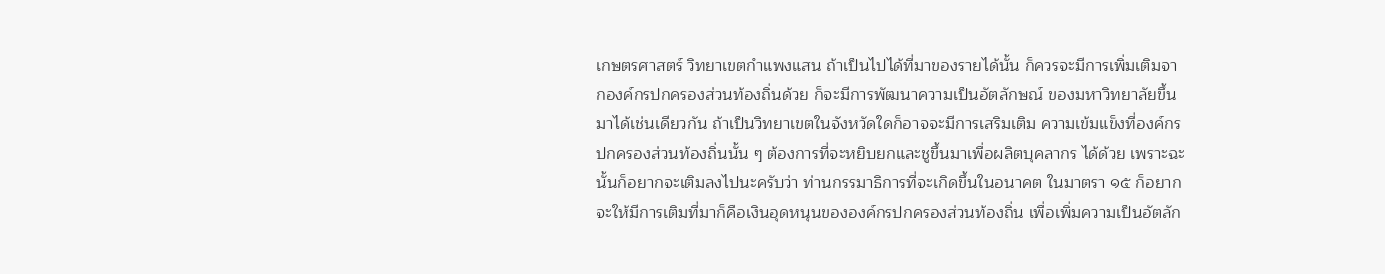เกษตรศาสตร์ วิทยาเขตกําแพงแสน ถ้าเป็นไปได้ที่มาของรายได้นั้น ก็ควรจะมีการเพิ่มเติมจากองค์กรปกครองส่วนท้องถิ่นด้วย ก็จะมีการพัฒนาความเป็นอัตลักษณ์ ของมหาวิทยาลัยขึ้นมาได้เช่นเดียวกัน ถ้าเป็นวิทยาเขตในจังหวัดใดก็อาจจะมีการเสริมเติม ความเข้มแข็งที่องค์กรปกครองส่วนท้องถิ่นนั้น ๆ ต้องการที่จะหยิบยกและชูขึ้นมาเพื่อผลิตบุคลากร ได้ด้วย เพราะฉะนั้นก็อยากจะเติมลงไปนะครับว่า ท่านกรรมาธิการที่จะเกิดขึ้นในอนาคต ในมาตรา ๑๕ ก็อยากจะให้มีการเติมที่มาก็คือเงินอุดหนุนขององค์กรปกครองส่วนท้องถิ่น เพื่อเพิ่มความเป็นอัตลัก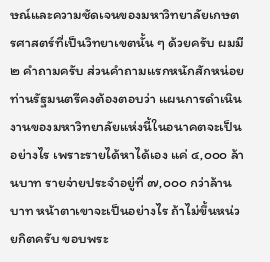ษณ์และความชัดเจนของมหาวิทยาลัยเกษตรศาสตร์ที่เป็นวิทยาเขตนั้น ๆ ด้วยครับ ผมมี ๒ คําถามครับ ส่วนคําถามแรกหนักสักหน่อย ท่านรัฐมนตรีคงต้องตอบว่า แผนการดําเนินงานของมหาวิทยาลัยแห่งนี้ในอนาคตจะเป็นอย่างไร เพราะรายได้หาได้เอง แค่ ๔,๐๐๐ ล้านบาท รายจ่ายประจําอยู่ที่ ๗,๐๐๐ กว่าล้านบาท หน้าตาเขาจะเป็นอย่างไร ถ้าไม่ขึ้นหน่วยกิตครับ ขอบพระ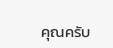คุณครับ